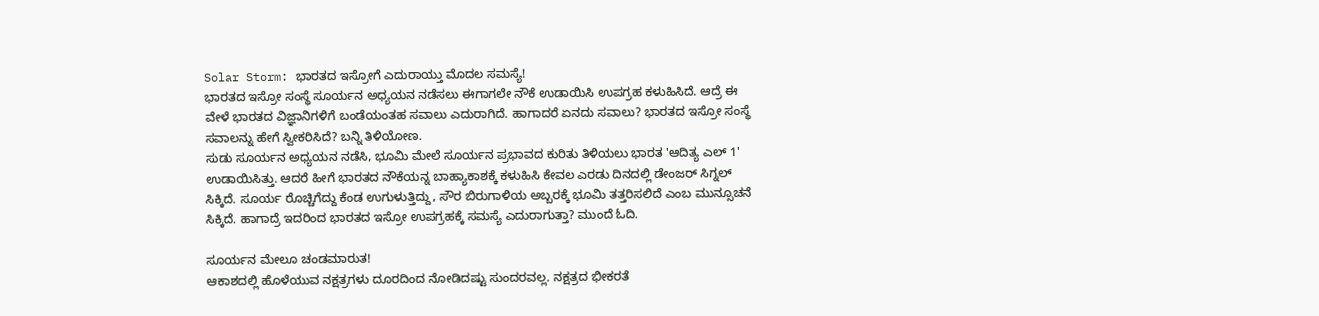Solar Storm: ಭಾರತದ ಇಸ್ರೋಗೆ ಎದುರಾಯ್ತು ಮೊದಲ ಸಮಸ್ಯೆ!
ಭಾರತದ ಇಸ್ರೋ ಸಂಸ್ಥೆ ಸೂರ್ಯನ ಅಧ್ಯಯನ ನಡೆಸಲು ಈಗಾಗಲೇ ನೌಕೆ ಉಡಾಯಿಸಿ ಉಪಗ್ರಹ ಕಳುಹಿಸಿದೆ. ಆದ್ರೆ ಈ ವೇಳೆ ಭಾರತದ ವಿಜ್ಞಾನಿಗಳಿಗೆ ಬಂಡೆಯಂತಹ ಸವಾಲು ಎದುರಾಗಿದೆ. ಹಾಗಾದರೆ ಏನದು ಸವಾಲು? ಭಾರತದ ಇಸ್ರೋ ಸಂಸ್ಥೆ ಸವಾಲನ್ನು ಹೇಗೆ ಸ್ವೀಕರಿಸಿದೆ? ಬನ್ನಿ ತಿಳಿಯೋಣ.
ಸುಡು ಸೂರ್ಯನ ಅಧ್ಯಯನ ನಡೆಸಿ, ಭೂಮಿ ಮೇಲೆ ಸೂರ್ಯನ ಪ್ರಭಾವದ ಕುರಿತು ತಿಳಿಯಲು ಭಾರತ 'ಆದಿತ್ಯ ಎಲ್ 1' ಉಡಾಯಿಸಿತ್ತು. ಆದರೆ ಹೀಗೆ ಭಾರತದ ನೌಕೆಯನ್ನ ಬಾಹ್ಯಾಕಾಶಕ್ಕೆ ಕಳುಹಿಸಿ ಕೇವಲ ಎರಡು ದಿನದಲ್ಲಿ ಡೇಂಜರ್ ಸಿಗ್ನಲ್ ಸಿಕ್ಕಿದೆ. ಸೂರ್ಯ ರೊಚ್ಚಿಗೆದ್ದು ಕೆಂಡ ಉಗುಳುತ್ತಿದ್ದು, ಸೌರ ಬಿರುಗಾಳಿಯ ಅಬ್ಬರಕ್ಕೆ ಭೂಮಿ ತತ್ತರಿಸಲಿದೆ ಎಂಬ ಮುನ್ಸೂಚನೆ ಸಿಕ್ಕಿದೆ. ಹಾಗಾದ್ರೆ ಇದರಿಂದ ಭಾರತದ ಇಸ್ರೋ ಉಪಗ್ರಹಕ್ಕೆ ಸಮಸ್ಯೆ ಎದುರಾಗುತ್ತಾ? ಮುಂದೆ ಓದಿ.

ಸೂರ್ಯನ ಮೇಲೂ ಚಂಡಮಾರುತ!
ಆಕಾಶದಲ್ಲಿ ಹೊಳೆಯುವ ನಕ್ಷತ್ರಗಳು ದೂರದಿಂದ ನೋಡಿದಷ್ಟು ಸುಂದರವಲ್ಲ. ನಕ್ಷತ್ರದ ಭೀಕರತೆ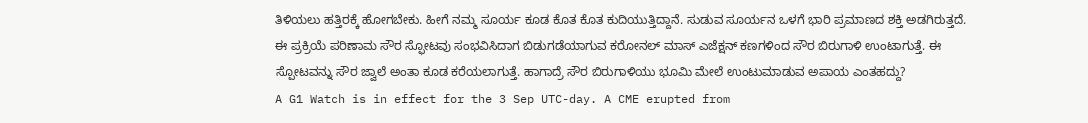ತಿಳಿಯಲು ಹತ್ತಿರಕ್ಕೆ ಹೋಗಬೇಕು. ಹೀಗೆ ನಮ್ಮ ಸೂರ್ಯ ಕೂಡ ಕೊತ ಕೊತ ಕುದಿಯುತ್ತಿದ್ದಾನೆ. ಸುಡುವ ಸೂರ್ಯನ ಒಳಗೆ ಭಾರಿ ಪ್ರಮಾಣದ ಶಕ್ತಿ ಅಡಗಿರುತ್ತದೆ. ಈ ಪ್ರಕ್ರಿಯೆ ಪರಿಣಾಮ ಸೌರ ಸ್ಫೋಟವು ಸಂಭವಿಸಿದಾಗ ಬಿಡುಗಡೆಯಾಗುವ ಕರೋನಲ್ ಮಾಸ್ ಎಜೆಕ್ಷನ್ ಕಣಗಳಿಂದ ಸೌರ ಬಿರುಗಾಳಿ ಉಂಟಾಗುತ್ತೆ. ಈ ಸ್ಪೋಟವನ್ನು ಸೌರ ಜ್ವಾಲೆ ಅಂತಾ ಕೂಡ ಕರೆಯಲಾಗುತ್ತೆ. ಹಾಗಾದ್ರೆ ಸೌರ ಬಿರುಗಾಳಿಯು ಭೂಮಿ ಮೇಲೆ ಉಂಟುಮಾಡುವ ಅಪಾಯ ಎಂತಹದ್ದು?
A G1 Watch is in effect for the 3 Sep UTC-day. A CME erupted from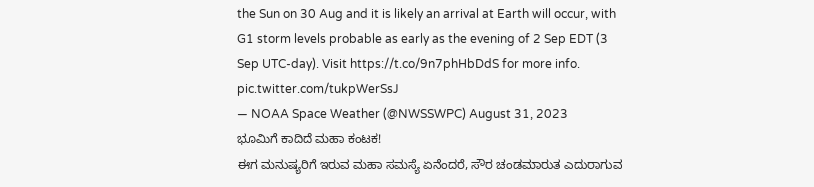the Sun on 30 Aug and it is likely an arrival at Earth will occur, with G1 storm levels probable as early as the evening of 2 Sep EDT (3 Sep UTC-day). Visit https://t.co/9n7phHbDdS for more info. pic.twitter.com/tukpWerSsJ
— NOAA Space Weather (@NWSSWPC) August 31, 2023
ಭೂಮಿಗೆ ಕಾದಿದೆ ಮಹಾ ಕಂಟಕ!
ಈಗ ಮನುಷ್ಯರಿಗೆ ಇರುವ ಮಹಾ ಸಮಸ್ಯೆ ಏನೆಂದರೆ, ಸೌರ ಚಂಡಮಾರುತ ಎದುರಾಗುವ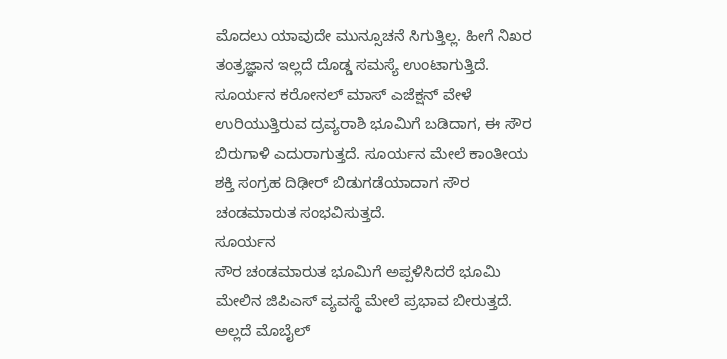ಮೊದಲು ಯಾವುದೇ ಮುನ್ಸೂಚನೆ ಸಿಗುತ್ತಿಲ್ಲ. ಹೀಗೆ ನಿಖರ ತಂತ್ರಜ್ಞಾನ ಇಲ್ಲದೆ ದೊಡ್ಡ ಸಮಸ್ಯೆ ಉಂಟಾಗುತ್ತಿದೆ. ಸೂರ್ಯನ ಕರೋನಲ್ ಮಾಸ್ ಎಜೆಕ್ಷನ್ ವೇಳೆ ಉರಿಯುತ್ತಿರುವ ದ್ರವ್ಯರಾಶಿ ಭೂಮಿಗೆ ಬಡಿದಾಗ, ಈ ಸೌರ ಬಿರುಗಾಳಿ ಎದುರಾಗುತ್ತದೆ. ಸೂರ್ಯನ ಮೇಲೆ ಕಾಂತೀಯ ಶಕ್ತಿ ಸಂಗ್ರಹ ದಿಢೀರ್ ಬಿಡುಗಡೆಯಾದಾಗ ಸೌರ ಚಂಡಮಾರುತ ಸಂಭವಿಸುತ್ತದೆ.
ಸೂರ್ಯನ
ಸೌರ ಚಂಡಮಾರುತ ಭೂಮಿಗೆ ಅಪ್ಪಳಿಸಿದರೆ ಭೂಮಿ ಮೇಲಿನ ಜಿಪಿಎಸ್ ವ್ಯವಸ್ಥೆ ಮೇಲೆ ಪ್ರಭಾವ ಬೀರುತ್ತದೆ. ಅಲ್ಲದೆ ಮೊಬೈಲ್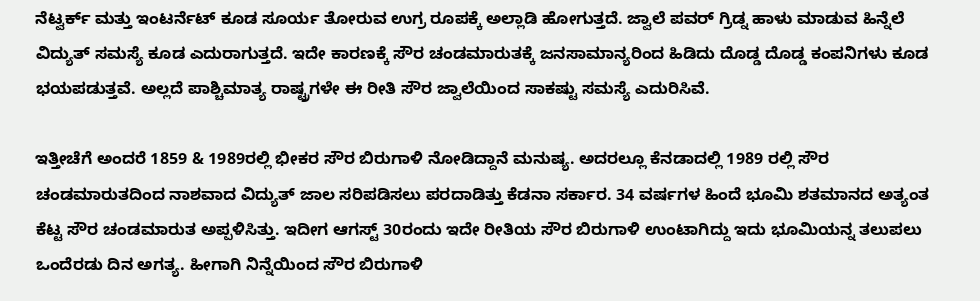ನೆಟ್ವರ್ಕ್ ಮತ್ತು ಇಂಟರ್ನೆಟ್ ಕೂಡ ಸೂರ್ಯ ತೋರುವ ಉಗ್ರ ರೂಪಕ್ಕೆ ಅಲ್ಲಾಡಿ ಹೋಗುತ್ತದೆ. ಜ್ವಾಲೆ ಪವರ್ ಗ್ರಿಡ್ನ ಹಾಳು ಮಾಡುವ ಹಿನ್ನೆಲೆ ವಿದ್ಯುತ್ ಸಮಸ್ಯೆ ಕೂಡ ಎದುರಾಗುತ್ತದೆ. ಇದೇ ಕಾರಣಕ್ಕೆ ಸೌರ ಚಂಡಮಾರುತಕ್ಕೆ ಜನಸಾಮಾನ್ಯರಿಂದ ಹಿಡಿದು ದೊಡ್ಡ ದೊಡ್ಡ ಕಂಪನಿಗಳು ಕೂಡ ಭಯಪಡುತ್ತವೆ. ಅಲ್ಲದೆ ಪಾಶ್ಚಿಮಾತ್ಯ ರಾಷ್ಟ್ರಗಳೇ ಈ ರೀತಿ ಸೌರ ಜ್ವಾಲೆಯಿಂದ ಸಾಕಷ್ಟು ಸಮಸ್ಯೆ ಎದುರಿಸಿವೆ.

ಇತ್ತೀಚೆಗೆ ಅಂದರೆ 1859 & 1989ರಲ್ಲಿ ಭೀಕರ ಸೌರ ಬಿರುಗಾಳಿ ನೋಡಿದ್ದಾನೆ ಮನುಷ್ಯ. ಅದರಲ್ಲೂ ಕೆನಡಾದಲ್ಲಿ 1989 ರಲ್ಲಿ ಸೌರ ಚಂಡಮಾರುತದಿಂದ ನಾಶವಾದ ವಿದ್ಯುತ್ ಜಾಲ ಸರಿಪಡಿಸಲು ಪರದಾಡಿತ್ತು ಕೆಡನಾ ಸರ್ಕಾರ. 34 ವರ್ಷಗಳ ಹಿಂದೆ ಭೂಮಿ ಶತಮಾನದ ಅತ್ಯಂತ ಕೆಟ್ಟ ಸೌರ ಚಂಡಮಾರುತ ಅಪ್ಪಳಿಸಿತ್ತು. ಇದೀಗ ಆಗಸ್ಟ್ 30ರಂದು ಇದೇ ರೀತಿಯ ಸೌರ ಬಿರುಗಾಳಿ ಉಂಟಾಗಿದ್ದು ಇದು ಭೂಮಿಯನ್ನ ತಲುಪಲು ಒಂದೆರಡು ದಿನ ಅಗತ್ಯ. ಹೀಗಾಗಿ ನಿನ್ನೆಯಿಂದ ಸೌರ ಬಿರುಗಾಳಿ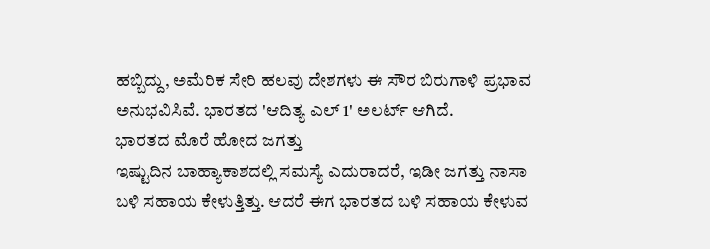ಹಬ್ಬಿದ್ದು, ಅಮೆರಿಕ ಸೇರಿ ಹಲವು ದೇಶಗಳು ಈ ಸೌರ ಬಿರುಗಾಳಿ ಪ್ರಭಾವ ಅನುಭವಿಸಿವೆ. ಭಾರತದ 'ಆದಿತ್ಯ ಎಲ್ 1' ಅಲರ್ಟ್ ಆಗಿದೆ.
ಭಾರತದ ಮೊರೆ ಹೋದ ಜಗತ್ತು
ಇಷ್ಟುದಿನ ಬಾಹ್ಯಾಕಾಶದಲ್ಲಿ ಸಮಸ್ಯೆ ಎದುರಾದರೆ, ಇಡೀ ಜಗತ್ತು ನಾಸಾ ಬಳಿ ಸಹಾಯ ಕೇಳುತ್ತಿತ್ತು. ಆದರೆ ಈಗ ಭಾರತದ ಬಳಿ ಸಹಾಯ ಕೇಳುವ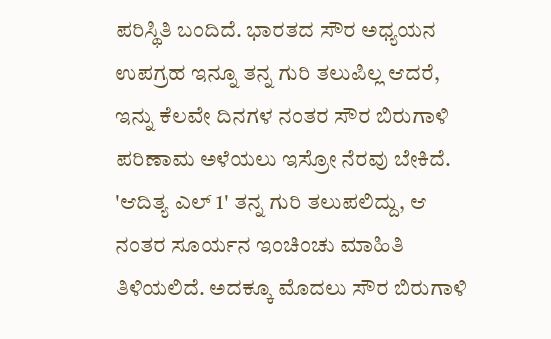ಪರಿಸ್ಥಿತಿ ಬಂದಿದೆ. ಭಾರತದ ಸೌರ ಅಧ್ಯಯನ ಉಪಗ್ರಹ ಇನ್ನೂ ತನ್ನ ಗುರಿ ತಲುಪಿಲ್ಲ ಆದರೆ, ಇನ್ನು ಕೆಲವೇ ದಿನಗಳ ನಂತರ ಸೌರ ಬಿರುಗಾಳಿ ಪರಿಣಾಮ ಅಳೆಯಲು ಇಸ್ರೋ ನೆರವು ಬೇಕಿದೆ. 'ಆದಿತ್ಯ ಎಲ್ 1' ತನ್ನ ಗುರಿ ತಲುಪಲಿದ್ದು, ಆ ನಂತರ ಸೂರ್ಯನ ಇಂಚಿಂಚು ಮಾಹಿತಿ ತಿಳಿಯಲಿದೆ. ಅದಕ್ಕೂ ಮೊದಲು ಸೌರ ಬಿರುಗಾಳಿ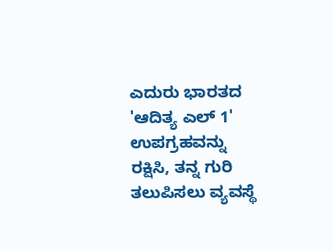ಎದುರು ಭಾರತದ 'ಆದಿತ್ಯ ಎಲ್ 1' ಉಪಗ್ರಹವನ್ನು ರಕ್ಷಿಸಿ, ತನ್ನ ಗುರಿ ತಲುಪಿಸಲು ವ್ಯವಸ್ಥೆ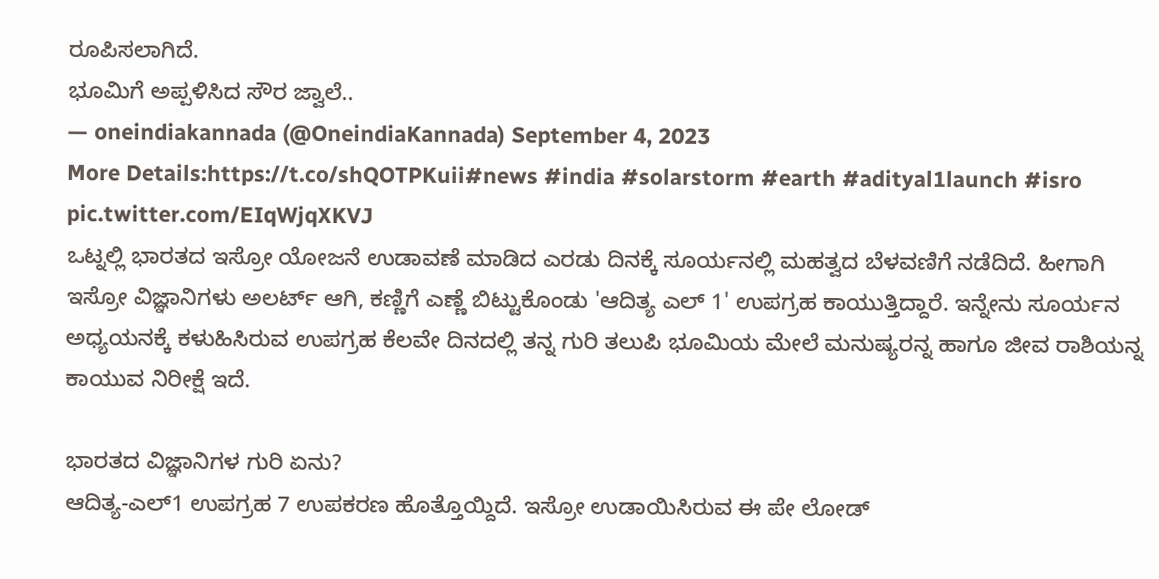ರೂಪಿಸಲಾಗಿದೆ.
ಭೂಮಿಗೆ ಅಪ್ಪಳಿಸಿದ ಸೌರ ಜ್ವಾಲೆ..
— oneindiakannada (@OneindiaKannada) September 4, 2023
More Details:https://t.co/shQOTPKuii#news #india #solarstorm #earth #adityal1launch #isro pic.twitter.com/EIqWjqXKVJ
ಒಟ್ನಲ್ಲಿ ಭಾರತದ ಇಸ್ರೋ ಯೋಜನೆ ಉಡಾವಣೆ ಮಾಡಿದ ಎರಡು ದಿನಕ್ಕೆ ಸೂರ್ಯನಲ್ಲಿ ಮಹತ್ವದ ಬೆಳವಣಿಗೆ ನಡೆದಿದೆ. ಹೀಗಾಗಿ ಇಸ್ರೋ ವಿಜ್ಞಾನಿಗಳು ಅಲರ್ಟ್ ಆಗಿ, ಕಣ್ಣಿಗೆ ಎಣ್ಣೆ ಬಿಟ್ಟುಕೊಂಡು 'ಆದಿತ್ಯ ಎಲ್ 1' ಉಪಗ್ರಹ ಕಾಯುತ್ತಿದ್ದಾರೆ. ಇನ್ನೇನು ಸೂರ್ಯನ ಅಧ್ಯಯನಕ್ಕೆ ಕಳುಹಿಸಿರುವ ಉಪಗ್ರಹ ಕೆಲವೇ ದಿನದಲ್ಲಿ ತನ್ನ ಗುರಿ ತಲುಪಿ ಭೂಮಿಯ ಮೇಲೆ ಮನುಷ್ಯರನ್ನ ಹಾಗೂ ಜೀವ ರಾಶಿಯನ್ನ ಕಾಯುವ ನಿರೀಕ್ಷೆ ಇದೆ.

ಭಾರತದ ವಿಜ್ಞಾನಿಗಳ ಗುರಿ ಏನು?
ಆದಿತ್ಯ-ಎಲ್1 ಉಪಗ್ರಹ 7 ಉಪಕರಣ ಹೊತ್ತೊಯ್ದಿದೆ. ಇಸ್ರೋ ಉಡಾಯಿಸಿರುವ ಈ ಪೇ ಲೋಡ್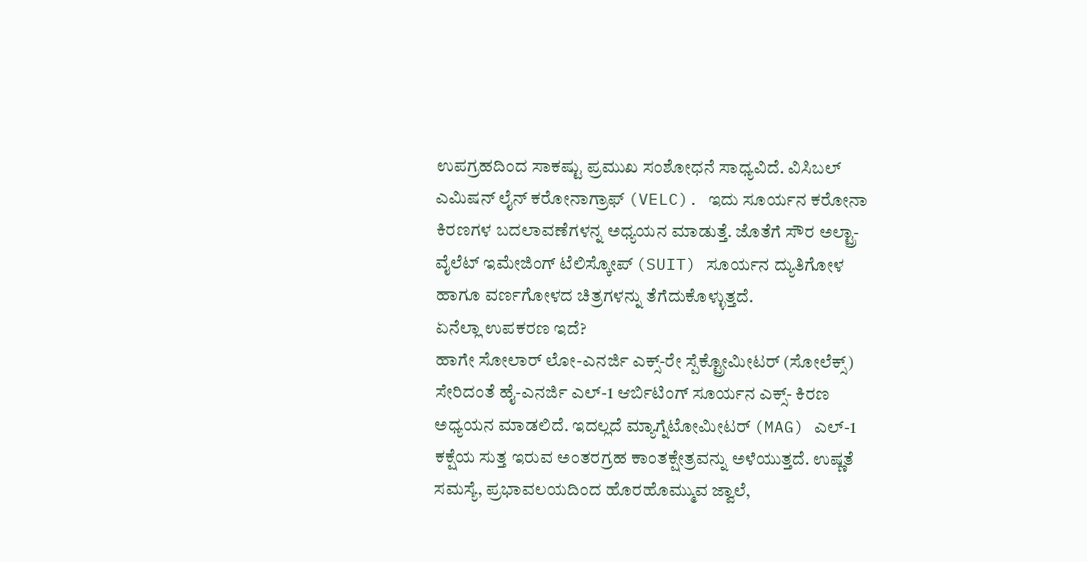ಉಪಗ್ರಹದಿಂದ ಸಾಕಷ್ಟು ಪ್ರಮುಖ ಸಂಶೋಧನೆ ಸಾಧ್ಯವಿದೆ. ವಿಸಿಬಲ್ ಎಮಿಷನ್ ಲೈನ್ ಕರೋನಾಗ್ರಾಫ್ (VELC). ಇದು ಸೂರ್ಯನ ಕರೋನಾ ಕಿರಣಗಳ ಬದಲಾವಣೆಗಳನ್ನ ಅಧ್ಯಯನ ಮಾಡುತ್ತೆ. ಜೊತೆಗೆ ಸೌರ ಅಲ್ಟ್ರಾ-ವೈಲೆಟ್ ಇಮೇಜಿಂಗ್ ಟೆಲಿಸ್ಕೋಪ್ (SUIT) ಸೂರ್ಯನ ದ್ಯುತಿಗೋಳ ಹಾಗೂ ವರ್ಣಗೋಳದ ಚಿತ್ರಗಳನ್ನು ತೆಗೆದುಕೊಳ್ಳುತ್ತದೆ.
ಏನೆಲ್ಲಾ ಉಪಕರಣ ಇದೆ?
ಹಾಗೇ ಸೋಲಾರ್ ಲೋ-ಎನರ್ಜಿ ಎಕ್ಸ್-ರೇ ಸ್ಪೆಕ್ಟ್ರೋಮೀಟರ್ (ಸೋಲೆಕ್ಸ್) ಸೇರಿದಂತೆ ಹೈ-ಎನರ್ಜಿ ಎಲ್-1 ಆರ್ಬಿಟಿಂಗ್ ಸೂರ್ಯನ ಎಕ್ಸ್- ಕಿರಣ ಅಧ್ಯಯನ ಮಾಡಲಿದೆ. ಇದಲ್ಲದೆ ಮ್ಯಾಗ್ನೆಟೋಮೀಟರ್ (MAG) ಎಲ್-1 ಕಕ್ಷೆಯ ಸುತ್ತ ಇರುವ ಅಂತರಗ್ರಹ ಕಾಂತಕ್ಷೇತ್ರವನ್ನು ಅಳೆಯುತ್ತದೆ. ಉಷ್ಣತೆ ಸಮಸ್ಯೆ, ಪ್ರಭಾವಲಯದಿಂದ ಹೊರಹೊಮ್ಮುವ ಜ್ವಾಲೆ,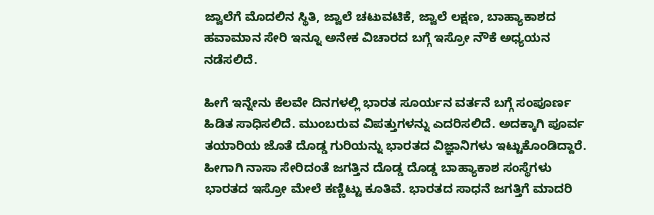ಜ್ವಾಲೆಗೆ ಮೊದಲಿನ ಸ್ಥಿತಿ, ಜ್ವಾಲೆ ಚಟುವಟಿಕೆ, ಜ್ವಾಲೆ ಲಕ್ಷಣ, ಬಾಹ್ಯಾಕಾಶದ ಹವಾಮಾನ ಸೇರಿ ಇನ್ನೂ ಅನೇಕ ವಿಚಾರದ ಬಗ್ಗೆ ಇಸ್ರೋ ನೌಕೆ ಅಧ್ಯಯನ ನಡೆಸಲಿದೆ.

ಹೀಗೆ ಇನ್ನೇನು ಕೆಲವೇ ದಿನಗಳಲ್ಲಿ ಭಾರತ ಸೂರ್ಯನ ವರ್ತನೆ ಬಗ್ಗೆ ಸಂಪೂರ್ಣ ಹಿಡಿತ ಸಾಧಿಸಲಿದೆ. ಮುಂಬರುವ ವಿಪತ್ತುಗಳನ್ನು ಎದರಿಸಲಿದೆ. ಅದಕ್ಕಾಗಿ ಪೂರ್ವ ತಯಾರಿಯ ಜೊತೆ ದೊಡ್ಡ ಗುರಿಯನ್ನು ಭಾರತದ ವಿಜ್ಞಾನಿಗಳು ಇಟ್ಟುಕೊಂಡಿದ್ದಾರೆ. ಹೀಗಾಗಿ ನಾಸಾ ಸೇರಿದಂತೆ ಜಗತ್ತಿನ ದೊಡ್ಡ ದೊಡ್ಡ ಬಾಹ್ಯಾಕಾಶ ಸಂಸ್ಥೆಗಳು ಭಾರತದ ಇಸ್ರೋ ಮೇಲೆ ಕಣ್ಣಿಟ್ಟು ಕೂತಿವೆ. ಭಾರತದ ಸಾಧನೆ ಜಗತ್ತಿಗೆ ಮಾದರಿ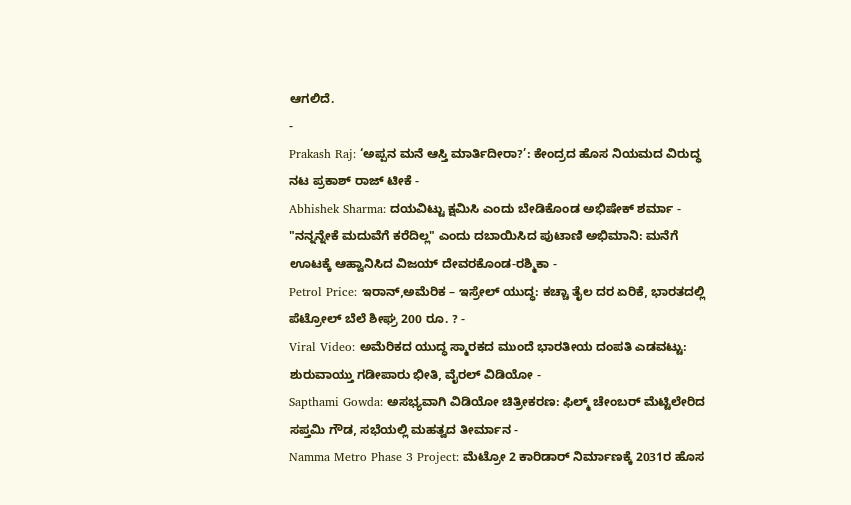ಆಗಲಿದೆ.
-
Prakash Raj: ‘ಅಪ್ಪನ ಮನೆ ಆಸ್ತಿ ಮಾರ್ತಿದೀರಾ?’: ಕೇಂದ್ರದ ಹೊಸ ನಿಯಮದ ವಿರುದ್ಧ ನಟ ಪ್ರಕಾಶ್ ರಾಜ್ ಟೀಕೆ -
Abhishek Sharma: ದಯವಿಟ್ಟು ಕ್ಷಮಿಸಿ ಎಂದು ಬೇಡಿಕೊಂಡ ಅಭಿಷೇಕ್ ಶರ್ಮಾ -
"ನನ್ನನ್ನೇಕೆ ಮದುವೆಗೆ ಕರೆದಿಲ್ಲ" ಎಂದು ದಬಾಯಿಸಿದ ಪುಟಾಣಿ ಅಭಿಮಾನಿ: ಮನೆಗೆ ಊಟಕ್ಕೆ ಆಹ್ವಾನಿಸಿದ ವಿಜಯ್ ದೇವರಕೊಂಡ-ರಶ್ಮಿಕಾ -
Petrol Price: ಇರಾನ್,ಅಮೆರಿಕ – ಇಸ್ರೇಲ್ ಯುದ್ಧ: ಕಚ್ಚಾ ತೈಲ ದರ ಏರಿಕೆ, ಭಾರತದಲ್ಲಿ ಪೆಟ್ರೋಲ್ ಬೆಲೆ ಶೀಘ್ರ 200 ರೂ. ? -
Viral Video: ಅಮೆರಿಕದ ಯುದ್ಧ ಸ್ಮಾರಕದ ಮುಂದೆ ಭಾರತೀಯ ದಂಪತಿ ಎಡವಟ್ಟು: ಶುರುವಾಯ್ತು ಗಡೀಪಾರು ಭೀತಿ, ವೈರಲ್ ವಿಡಿಯೋ -
Sapthami Gowda: ಅಸಭ್ಯವಾಗಿ ವಿಡಿಯೋ ಚಿತ್ರೀಕರಣ: ಫಿಲ್ಮ್ ಚೇಂಬರ್ ಮೆಟ್ಟಿಲೇರಿದ ಸಪ್ತಮಿ ಗೌಡ, ಸಭೆಯಲ್ಲಿ ಮಹತ್ವದ ತೀರ್ಮಾನ -
Namma Metro Phase 3 Project: ಮೆಟ್ರೋ 2 ಕಾರಿಡಾರ್ ನಿರ್ಮಾಣಕ್ಕೆ 2031ರ ಹೊಸ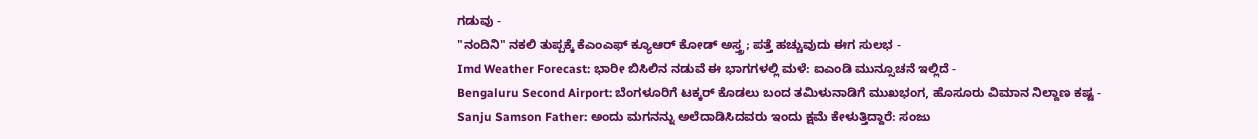ಗಡುವು -
"ನಂದಿನಿ" ನಕಲಿ ತುಪ್ಪಕ್ಕೆ ಕೆಎಂಎಫ್ ಕ್ಯೂಆರ್ ಕೋಡ್ ಅಸ್ತ್ರ; ಪತ್ತೆ ಹಚ್ಚುವುದು ಈಗ ಸುಲಭ -
Imd Weather Forecast: ಭಾರೀ ಬಿಸಿಲಿನ ನಡುವೆ ಈ ಭಾಗಗಳಲ್ಲಿ ಮಳೆ: ಐಎಂಡಿ ಮುನ್ಸೂಚನೆ ಇಲ್ಲಿದೆ -
Bengaluru Second Airport: ಬೆಂಗಳೂರಿಗೆ ಟಕ್ಕರ್ ಕೊಡಲು ಬಂದ ತಮಿಳುನಾಡಿಗೆ ಮುಖಭಂಗ, ಹೊಸೂರು ವಿಮಾನ ನಿಲ್ದಾಣ ಕಷ್ಟ -
Sanju Samson Father: ಅಂದು ಮಗನನ್ನು ಅಲೆದಾಡಿಸಿದವರು ಇಂದು ಕ್ಷಮೆ ಕೇಳುತ್ತಿದ್ದಾರೆ: ಸಂಜು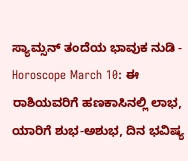ಸ್ಯಾಮ್ಸನ್ ತಂದೆಯ ಭಾವುಕ ನುಡಿ -
Horoscope March 10: ಈ ರಾಶಿಯವರಿಗೆ ಹಣಕಾಸಿನಲ್ಲಿ ಲಾಭ, ಯಾರಿಗೆ ಶುಭ-ಅಶುಭ, ದಿನ ಭವಿಷ್ಯ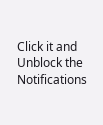Click it and Unblock the Notifications